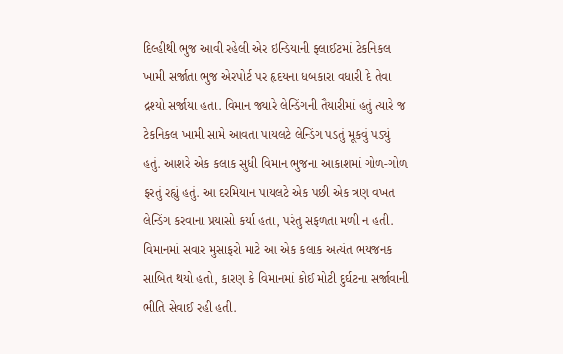દિલ્હીથી ભુજ આવી રહેલી એર ઇન્ડિયાની ફ્લાઈટમાં ટેકનિકલ ખામી સર્જાતા ભુજ એરપોર્ટ પર હૃદયના ધબકારા વધારી દે તેવા દ્રશ્યો સર્જાયા હતા. વિમાન જ્યારે લેન્ડિંગની તૈયારીમાં હતું ત્યારે જ ટેકનિકલ ખામી સામે આવતા પાયલટે લેન્ડિંગ પડતું મૂકવું પડ્યું હતું. આશરે એક કલાક સુધી વિમાન ભુજના આકાશમાં ગોળ-ગોળ ફરતું રહ્યું હતું. આ દરમિયાન પાયલટે એક પછી એક ત્રણ વખત લેન્ડિંગ કરવાના પ્રયાસો કર્યા હતા, પરંતુ સફળતા મળી ન હતી. વિમાનમાં સવાર મુસાફરો માટે આ એક કલાક અત્યંત ભયજનક સાબિત થયો હતો, કારણ કે વિમાનમાં કોઈ મોટી દુર્ઘટના સર્જાવાની ભીતિ સેવાઈ રહી હતી.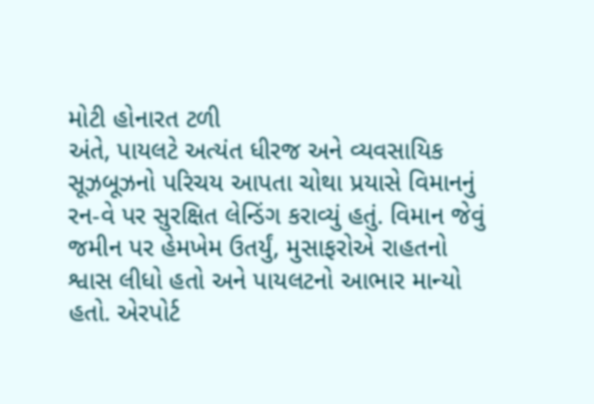મોટી હોનારત ટળી
અંતે, પાયલટે અત્યંત ધીરજ અને વ્યવસાયિક સૂઝબૂઝનો પરિચય આપતા ચોથા પ્રયાસે વિમાનનું રન-વે પર સુરક્ષિત લેન્ડિંગ કરાવ્યું હતું. વિમાન જેવું જમીન પર હેમખેમ ઉતર્યું, મુસાફરોએ રાહતનો શ્વાસ લીધો હતો અને પાયલટનો આભાર માન્યો હતો. એરપોર્ટ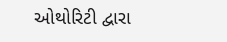ઓથોરિટી દ્વારા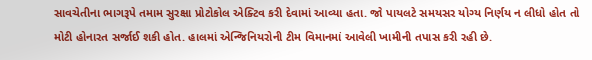સાવચેતીના ભાગરૂપે તમામ સુરક્ષા પ્રોટોકોલ એક્ટિવ કરી દેવામાં આવ્યા હતા. જો પાયલટે સમયસર યોગ્ય નિર્ણય ન લીધો હોત તો મોટી હોનારત સર્જાઈ શકી હોત. હાલમાં એન્જિનિયરોની ટીમ વિમાનમાં આવેલી ખામીની તપાસ કરી રહી છે.